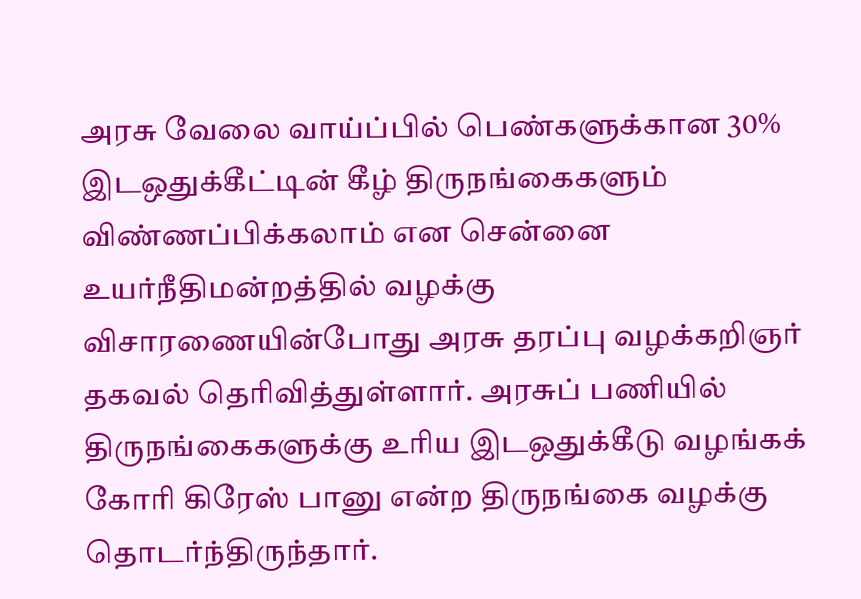அரசு வேலை வாய்ப்பில் பெண்களுக்கான 30% இடஒதுக்கீட்டின் கீழ் திருநங்கைகளும் விண்ணப்பிக்கலாம் என சென்னை உயர்நீதிமன்றத்தில் வழக்கு விசாரணையின்போது அரசு தரப்பு வழக்கறிஞர் தகவல் தெரிவித்துள்ளார். அரசுப் பணியில் திருநங்கைகளுக்கு உரிய இடஒதுக்கீடு வழங்கக் கோரி கிரேஸ் பானு என்ற திருநங்கை வழக்கு தொடர்ந்திருந்தார்.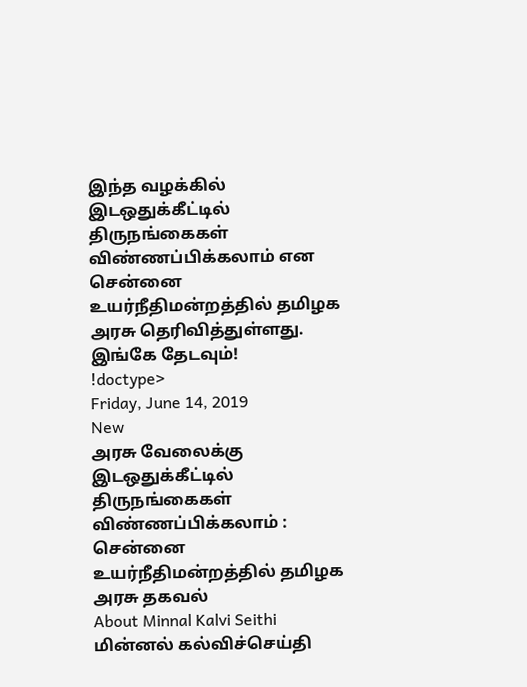இந்த வழக்கில் இடஒதுக்கீட்டில் திருநங்கைகள் விண்ணப்பிக்கலாம் என சென்னை உயர்நீதிமன்றத்தில் தமிழக அரசு தெரிவித்துள்ளது.
இங்கே தேடவும்!
!doctype>
Friday, June 14, 2019
New
அரசு வேலைக்கு இடஒதுக்கீட்டில் திருநங்கைகள் விண்ணப்பிக்கலாம் : சென்னை உயர்நீதிமன்றத்தில் தமிழக அரசு தகவல்
About Minnal Kalvi Seithi
மின்னல் கல்விச்செய்தி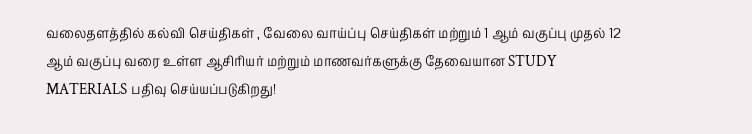வலைதளத்தில் கல்வி செய்திகள் , வேலை வாய்ப்பு செய்திகள் மற்றும் 1 ஆம் வகுப்பு முதல் 12 ஆம் வகுப்பு வரை உள்ள ஆசிரியர் மற்றும் மாணவர்களுக்கு தேவையான STUDY MATERIALS பதிவு செய்யப்படுகிறது!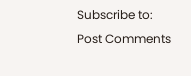Subscribe to:
Post Comments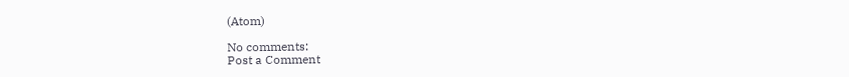(Atom)

No comments:
Post a Comment